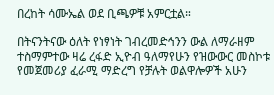በረከት ሳሙኤል ወደ ቢጫዎቹ አምርቷል።

በትናንትናው ዕለት የነፃነት ገብረመድኅንን ውል ለማራዘም ተስማምተው ዛሬ ረፋድ ኢዮብ ዓለማየሁን የዝውውር መስኮቱ የመጀመሪያ ፈራሚ ማድረግ የቻሉት ወልዋሎዎች አሁን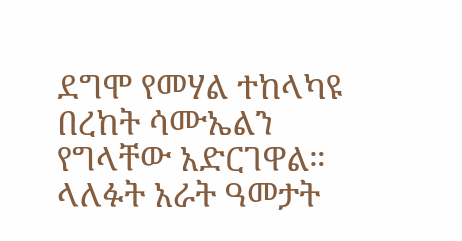ደግሞ የመሃል ተከላካዩ በረከት ሳሙኤልን የግላቸው አድርገዋል። ላለፉት አራት ዓመታት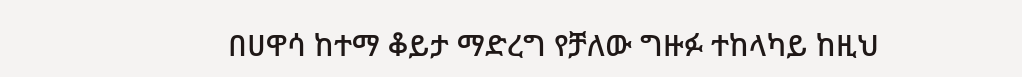በሀዋሳ ከተማ ቆይታ ማድረግ የቻለው ግዙፉ ተከላካይ ከዚህ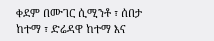ቀደም በሙገር ሲሚንቶ ፣ ሰበታ ከተማ ፣ ድሬዳዋ ከተማ እና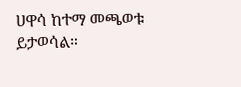ሀዋሳ ከተማ መጫወቱ ይታወሳል።